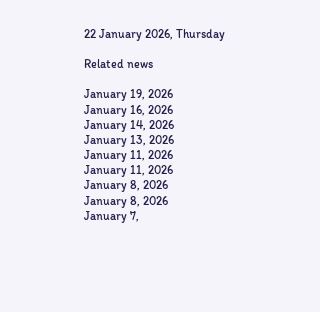22 January 2026, Thursday

Related news

January 19, 2026
January 16, 2026
January 14, 2026
January 13, 2026
January 11, 2026
January 11, 2026
January 8, 2026
January 8, 2026
January 7,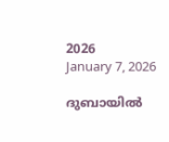2026
January 7, 2026

ദുബായില്‍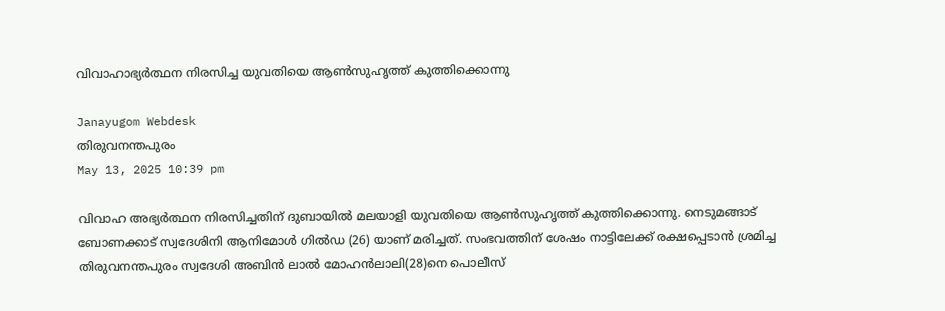വിവാഹാഭ്യര്‍ത്ഥന നിരസിച്ച യുവതിയെ ആണ്‍സുഹൃത്ത് കുത്തിക്കൊന്നു

Janayugom Webdesk
തിരുവനന്തപുരം
May 13, 2025 10:39 pm

വിവാഹ അഭ്യര്‍ത്ഥന നിരസിച്ചതിന് ദുബായില്‍ മലയാളി യുവതിയെ ആണ്‍സുഹൃത്ത് കുത്തിക്കൊന്നു. നെടുമങ്ങാട് ബോണക്കാട് സ്വദേശിനി ആനിമോൾ ഗിൽഡ (26) യാണ് മരിച്ചത്. സംഭവത്തിന് ശേഷം നാട്ടിലേക്ക് രക്ഷപ്പെടാൻ ശ്രമിച്ച തിരുവനന്തപുരം സ്വദേശി അബിൻ ലാൽ മോഹൻലാലി(28)നെ പൊലീസ്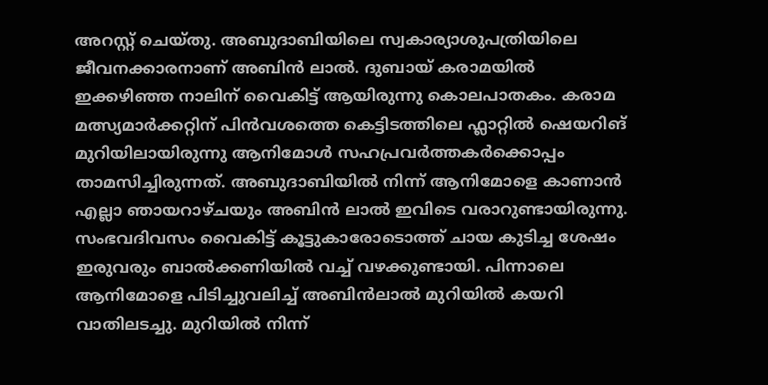അറസ്റ്റ് ചെയ്തു. അബുദാബിയിലെ സ്വകാര്യാശുപത്രിയിലെ ജീവനക്കാരനാണ് അബിൻ ലാൽ. ദുബായ് കരാമയിൽ ഇക്കഴിഞ്ഞ നാലിന് വൈകിട്ട് ആയിരുന്നു കൊലപാതകം. കരാമ മത്സ്യമാർക്കറ്റിന് പിൻവശത്തെ കെട്ടിടത്തിലെ ഫ്ലാറ്റിൽ ഷെയറിങ് മുറിയിലായിരുന്നു ആനിമോൾ സഹപ്രവര്‍ത്തകര്‍ക്കൊപ്പം താമസിച്ചിരുന്നത്. അബുദാബിയിൽ നിന്ന് ആനിമോളെ കാണാൻ എല്ലാ ഞായറാഴ്ചയും അബിൻ ലാൽ ഇവിടെ വരാറുണ്ടായിരുന്നു. സംഭവദിവസം വൈകിട്ട് കൂട്ടുകാരോടൊത്ത് ചായ കുടിച്ച ശേഷം ഇരുവരും ബാൽക്കണിയിൽ വച്ച് വഴക്കുണ്ടായി. പിന്നാലെ ആനിമോളെ പിടിച്ചുവലിച്ച് അബിൻലാൽ മുറിയില്‍ കയറി വാതിലടച്ചു. മുറിയില്‍ നിന്ന്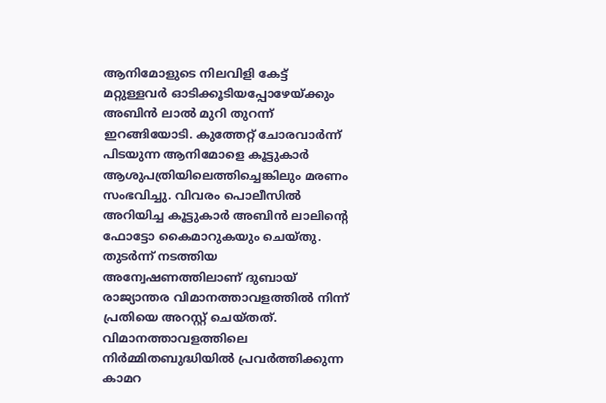ആനിമോളുടെ നിലവിളി കേട്ട് മറ്റുള്ളവർ ഓടിക്കൂടിയപ്പോഴേയ്ക്കും അബിൻ ലാൽ മുറി തുറന്ന് ഇറങ്ങിയോടി. കുത്തേറ്റ് ചോരവാർന്ന് പിടയുന്ന ആനിമോളെ കൂട്ടുകാർ ആശുപത്രിയിലെത്തിച്ചെങ്കിലും മരണം സംഭവിച്ചു. വിവരം പൊലീസിൽ അറിയിച്ച കൂട്ടുകാര്‍ അബിൻ ലാലിന്റെ ഫോട്ടോ കൈമാറുകയും ചെയ്തു. തുടർന്ന് നടത്തിയ അന്വേഷണത്തിലാണ് ദുബായ് രാജ്യാന്തര വിമാനത്താവളത്തിൽ നിന്ന് പ്രതിയെ അറസ്റ്റ് ചെയ്തത്. വിമാനത്താവളത്തിലെ നിർമ്മിതബുദ്ധിയിൽ പ്രവർത്തിക്കുന്ന കാമറ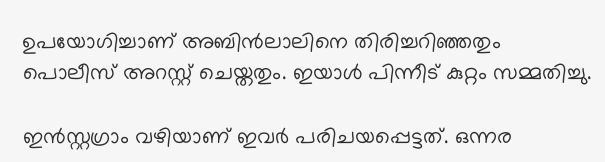ഉപയോഗിച്ചാണ് അബിൻലാലിനെ തിരിച്ചറിഞ്ഞതും പൊലീസ് അറസ്റ്റ് ചെയ്തതും. ഇയാൾ പിന്നീട് കുറ്റം സമ്മതിച്ചു.

ഇൻസ്റ്റഗ്രാം വഴിയാണ് ഇവര്‍ പരിചയപ്പെട്ടത്. ഒന്നര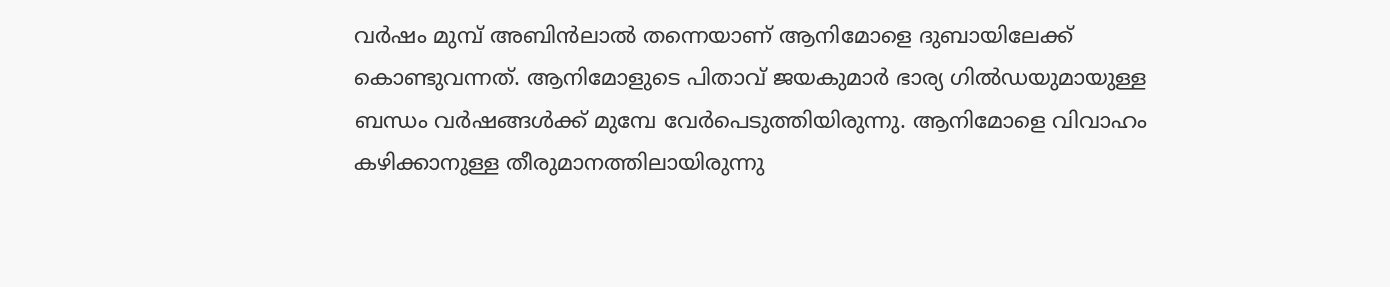വര്‍ഷം മുമ്പ് അബിൻലാല്‍ തന്നെയാണ് ആനിമോളെ ദുബായിലേക്ക് കൊണ്ടുവന്നത്. ആനിമോളുടെ പിതാവ് ജയകുമാര്‍ ഭാര്യ ഗില്‍ഡയുമായുള്ള ബന്ധം വർഷങ്ങൾക്ക് മുമ്പേ വേർപെടുത്തിയിരുന്നു. ആനിമോളെ വിവാഹം കഴിക്കാനുള്ള തീരുമാനത്തിലായിരുന്നു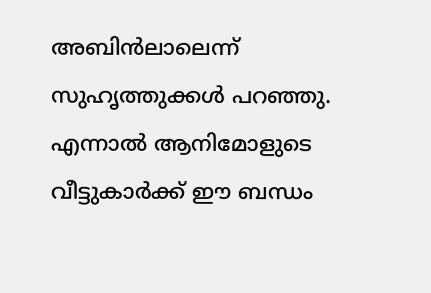അബിൻലാലെന്ന് സുഹൃത്തുക്കൾ പറഞ്ഞു. എന്നാൽ ആനിമോളുടെ വീട്ടുകാർക്ക് ഈ ബന്ധം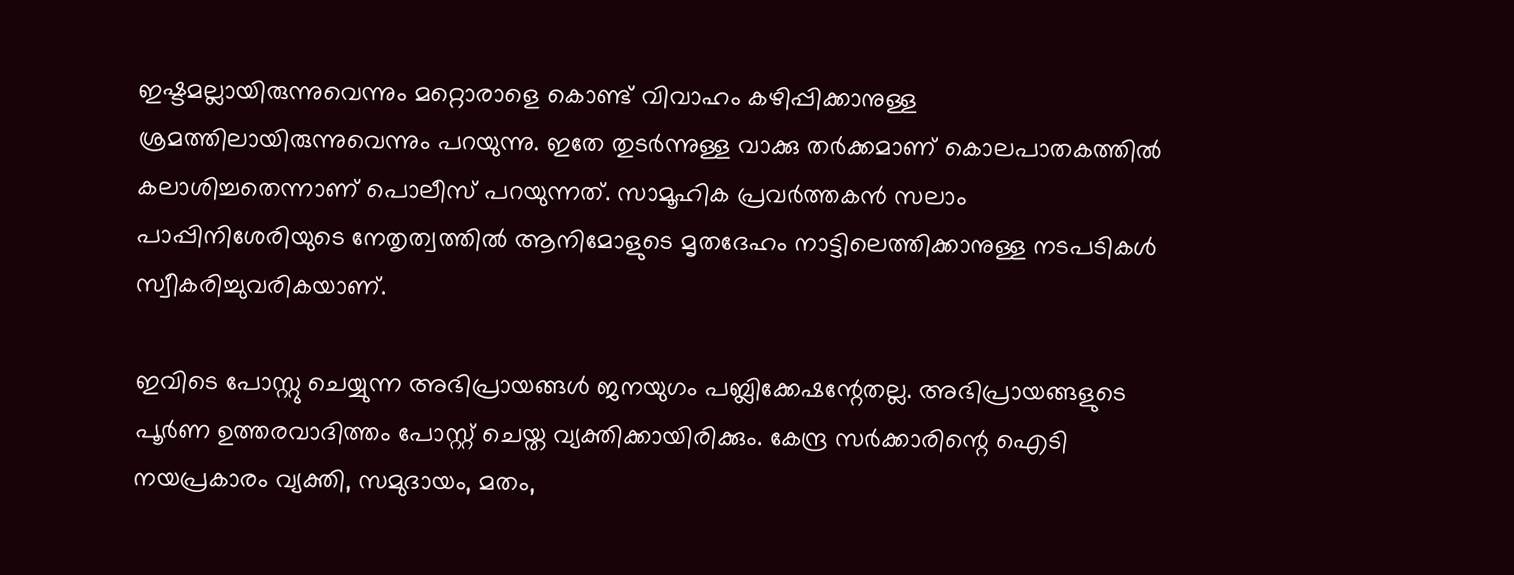ഇഷ്ടമല്ലായിരുന്നുവെന്നും മറ്റൊരാളെ കൊണ്ട് വിവാഹം കഴിപ്പിക്കാനുള്ള ശ്രമത്തിലായിരുന്നുവെന്നും പറയുന്നു. ഇതേ തുടർന്നുള്ള വാക്കു തർക്കമാണ് കൊലപാതകത്തിൽ കലാശിച്ചതെന്നാണ് പൊലീസ് പറയുന്നത്. സാമൂഹിക പ്രവർത്തകൻ സലാം പാപ്പിനിശേരിയുടെ നേതൃത്വത്തില്‍ ആനിമോളുടെ മൃതദേഹം നാട്ടിലെത്തിക്കാനുള്ള നടപടികൾ സ്വീകരിച്ചുവരികയാണ്.

ഇവിടെ പോസ്റ്റു ചെയ്യുന്ന അഭിപ്രായങ്ങള്‍ ജനയുഗം പബ്ലിക്കേഷന്റേതല്ല. അഭിപ്രായങ്ങളുടെ പൂര്‍ണ ഉത്തരവാദിത്തം പോസ്റ്റ് ചെയ്ത വ്യക്തിക്കായിരിക്കും. കേന്ദ്ര സര്‍ക്കാരിന്റെ ഐടി നയപ്രകാരം വ്യക്തി, സമുദായം, മതം,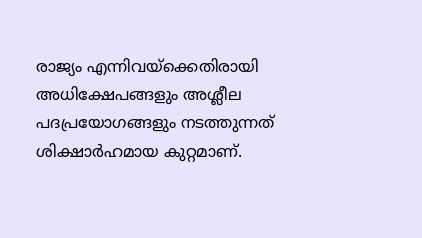രാജ്യം എന്നിവയ്‌ക്കെതിരായി അധിക്ഷേപങ്ങളും അശ്ലീല പദപ്രയോഗങ്ങളും നടത്തുന്നത് ശിക്ഷാര്‍ഹമായ കുറ്റമാണ്.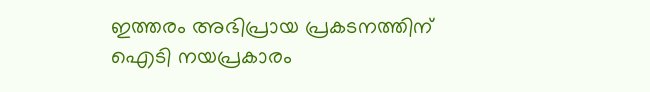ഇത്തരം അഭിപ്രായ പ്രകടനത്തിന് ഐടി നയപ്രകാരം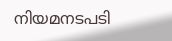നിയമനടപടി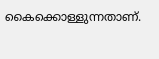കൈക്കൊള്ളുന്നതാണ്.